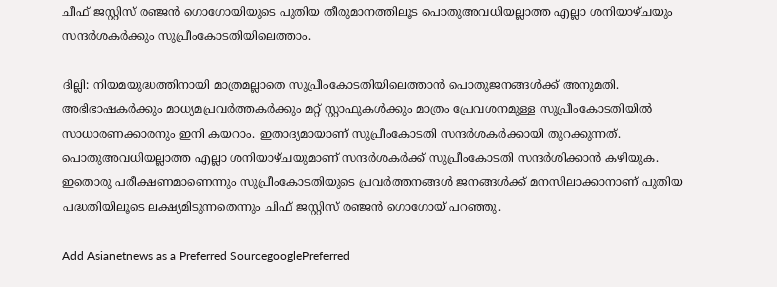ചീഫ് ജസ്റ്റിസ് രഞ്ജന്‍ ഗൊഗോയിയുടെ പുതിയ തീരുമാനത്തിലൂട പൊതുഅവധിയല്ലാത്ത എല്ലാ ശനിയാഴ്ചയും സന്ദര്‍ശകര്‍ക്കും സുപ്രീംകോടതിയിലെത്താം.

ദില്ലി: നിയമയുദ്ധത്തിനായി മാത്രമല്ലാതെ സുപ്രീംകോടതിയിലെത്താന്‍ പൊതുജനങ്ങള്‍ക്ക് അനുമതി. അഭിഭാഷകര്‍ക്കും മാധ്യമപ്രവര്‍ത്തകര്‍ക്കും മറ്റ് സ്റ്റാഫുകള്‍ക്കും മാത്രം പ്രേവശനമുള്ള സുപ്രീംകോടതിയില്‍ സാധാരണക്കാരനും ഇനി കയറാം. ഇതാദ്യമായാണ് സുപ്രീംകോടതി സന്ദര്‍ശകര്‍ക്കായി തുറക്കുന്നത്. പൊതുഅവധിയല്ലാത്ത എല്ലാ ശനിയാഴ്ചയുമാണ് സന്ദര്‍ശകര്‍ക്ക് സുപ്രീംകോടതി സന്ദര്‍ശിക്കാന്‍ കഴിയുക. ഇതൊരു പരീക്ഷണമാണെന്നും സുപ്രീംകോടതിയുടെ പ്രവര്‍ത്തനങ്ങള്‍ ജനങ്ങള്‍ക്ക് മനസിലാക്കാനാണ് പുതിയ പദ്ധതിയിലൂടെ ലക്ഷ്യമിടുന്നതെന്നും ചിഫ് ജസ്റ്റിസ് രഞ്ജന്‍ ഗൊഗോയ് പറഞ്ഞു.

Add Asianetnews as a Preferred SourcegooglePreferred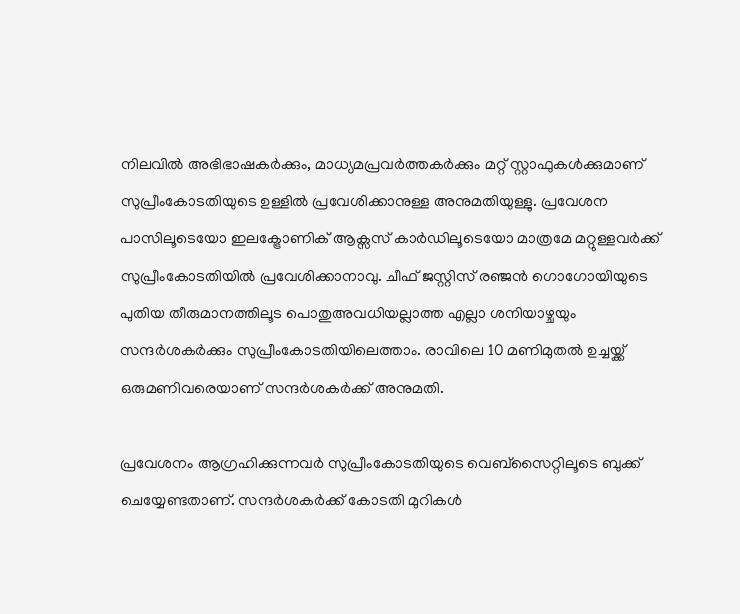നിലവില്‍ അഭിഭാഷകര്‍ക്കും, മാധ്യമപ്രവര്‍ത്തകര്‍ക്കും മറ്റ് സ്റ്റാഫുകള്‍ക്കുമാണ് സുപ്രീംകോടതിയുടെ ഉള്ളില്‍ പ്രവേശിക്കാനുള്ള അനുമതിയുള്ളു. പ്രവേശന പാസിലൂടെയോ ഇലക്ട്രോണിക് ആക്സസ് കാര്‍ഡിലൂടെയോ മാത്രമേ മറ്റുള്ളവര്‍ക്ക് സുപ്രീംകോടതിയില്‍ പ്രവേശിക്കാനാവു. ചീഫ് ജസ്റ്റിസ് രഞ്ജന്‍ ഗൊഗോയിയുടെ പുതിയ തീരുമാനത്തിലൂട പൊതുഅവധിയല്ലാത്ത എല്ലാ ശനിയാഴ്ചയും സന്ദര്‍ശകര്‍ക്കും സുപ്രീംകോടതിയിലെത്താം. രാവിലെ 10 മണിമുതല്‍ ഉച്ചയ്ക്ക് ഒരുമണിവരെയാണ് സന്ദര്‍ശകര്‍ക്ക് അനുമതി.

പ്രവേശനം ആഗ്രഹിക്കുന്നവര്‍ സുപ്രീംകോടതിയുടെ വെബ്സൈറ്റിലൂടെ ബുക്ക് ചെയ്യേണ്ടതാണ്. സന്ദര്‍ശകര്‍ക്ക് കോടതി മുറികള്‍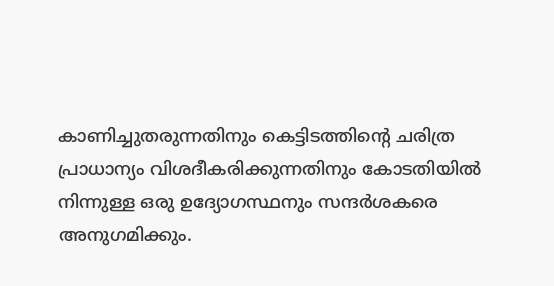കാണിച്ചുതരുന്നതിനും കെട്ടിടത്തിന്‍റെ ചരിത്ര പ്രാധാന്യം വിശദീകരിക്കുന്നതിനും കോടതിയില്‍ നിന്നുള്ള ഒരു ഉദ്യോഗസ്ഥനും സന്ദര്‍ശകരെ അനുഗമിക്കും.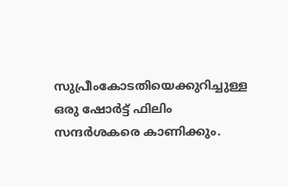സുപ്രീംകോടതിയെക്കുറിച്ചുള്ള ഒരു ഷോര്‍ട്ട് ഫിലിം സന്ദര്‍ശകരെ കാണിക്കും.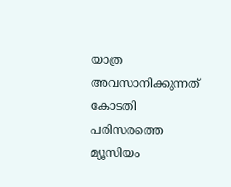യാത്ര അവസാനിക്കുന്നത് കോടതി പരിസരത്തെ മ്യൂസിയം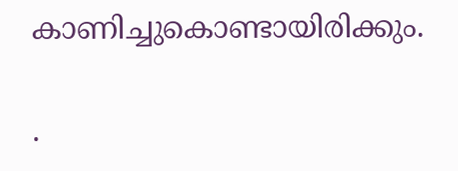കാണിച്ചുകൊണ്ടായിരിക്കും.

.